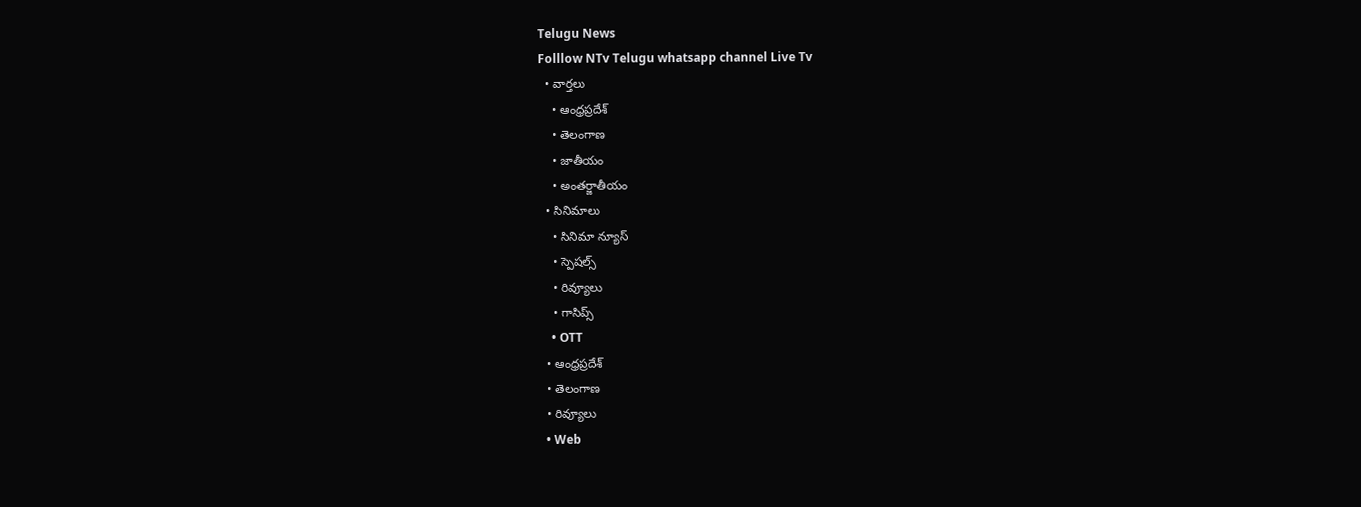Telugu News
Folllow NTv Telugu whatsapp channel Live Tv
  • వార్తలు
    • ఆంధ్రప్రదేశ్
    • తెలంగాణ
    • జాతీయం
    • అంతర్జాతీయం
  • సినిమాలు
    • సినిమా న్యూస్
    • స్పెషల్స్
    • రివ్యూలు
    • గాసిప్స్
    • OTT
  • ఆంధ్రప్రదేశ్
  • తెలంగాణ
  • రివ్యూలు
  • Web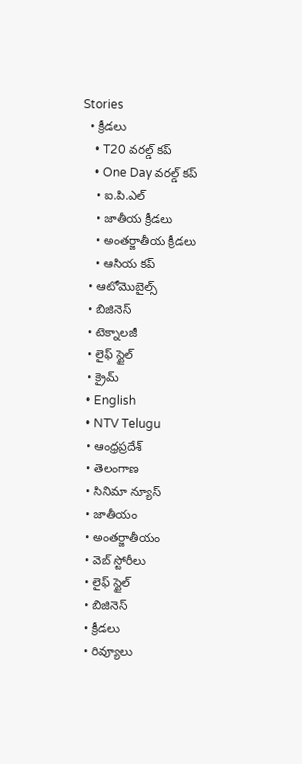Stories
  • క్రీడలు
    • T20 వరల్డ్ కప్
    • One Day వరల్డ్ కప్
    • ఐ.పి.ఎల్
    • జాతీయ క్రీడలు
    • అంతర్జాతీయ క్రీడలు
    • ఆసియ కప్
  • ఆటోమొబైల్స్
  • బిజినెస్‌
  • టెక్నాలజీ
  • లైఫ్ స్టైల్
  • క్రైమ్
  • English
  • NTV Telugu
  • ఆంధ్రప్రదేశ్
  • తెలంగాణ
  • సినిమా న్యూస్
  • జాతీయం
  • అంతర్జాతీయం
  • వెబ్ స్టోరీలు
  • లైఫ్ స్టైల్
  • బిజినెస్‌
  • క్రీడలు
  • రివ్యూలు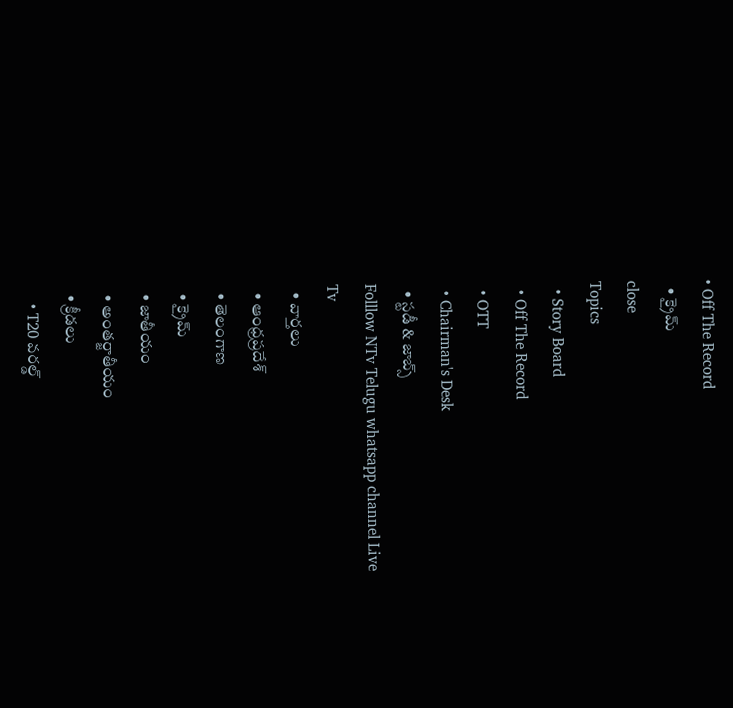• Off The Record
  • క్రైమ్
close
Topics
  • Story Board
  • Off The Record
  • OTT
  • Chairman's Desk
  • స్టడీ & జాబ్స్
Folllow NTv Telugu whatsapp channel Live Tv
  • వార్తలు
  • ఆంధ్రప్రదేశ్
  • తెలంగాణ
  • క్రైమ్
  • జాతీయం
  • అంతర్జాతీయం
  • క్రీడలు
    • T20 వరల్డ్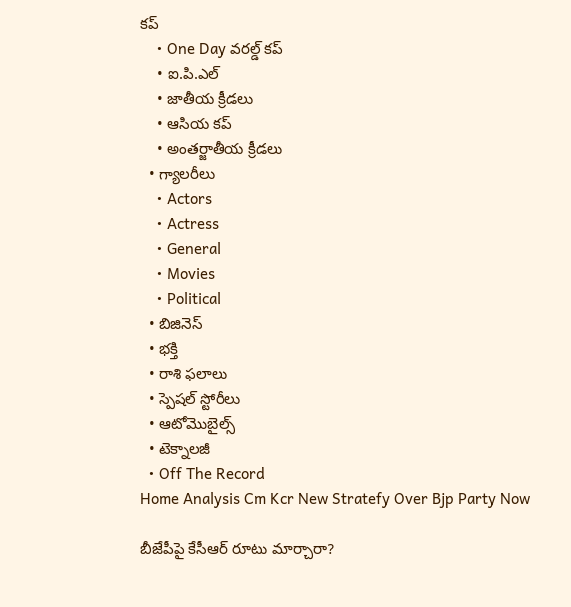కప్
    • One Day వరల్డ్ కప్
    • ఐ.పి.ఎల్
    • జాతీయ క్రీడలు
    • ఆసియ కప్
    • అంతర్జాతీయ క్రీడలు
  • గ్యాలరీలు
    • Actors
    • Actress
    • General
    • Movies
    • Political
  • బిజినెస్‌
  • భక్తి
  • రాశి ఫలాలు
  • స్పెషల్‌ స్టోరీలు
  • ఆటోమొబైల్స్
  • టెక్నాలజీ
  • Off The Record
Home Analysis Cm Kcr New Stratefy Over Bjp Party Now

బీజేపీపై కేసీఆర్‌ రూటు మార్చారా?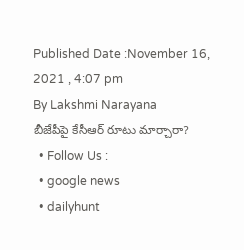Published Date :November 16, 2021 , 4:07 pm
By Lakshmi Narayana
బీజేపీపై కేసీఆర్‌ రూటు మార్చారా?
  • Follow Us :
  • google news
  • dailyhunt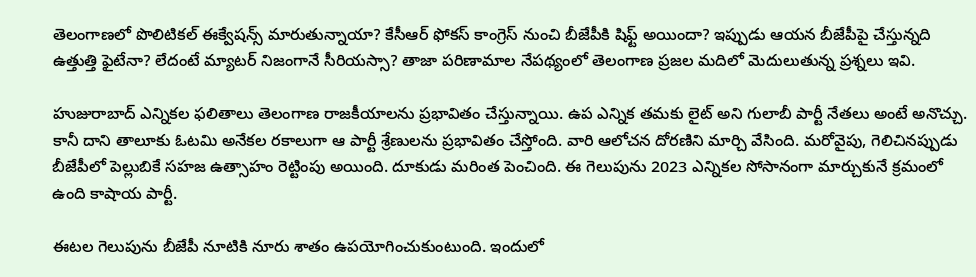తెలంగాణలో పొలిటికల్‌ ఈక్వేషన్స్‌ మారుతున్నాయా? కేసీఆర్‌ ఫోకస్‌ కాంగ్రెస్‌ నుంచి బీజేపీకి షిఫ్ట్‌ అయిందా? ఇప్పుడు ఆయన బీజేపీపై చేస్తున్నది ఉత్తుత్తి ఫైటేనా? లేదంటే మ్యాటర్‌ నిజంగానే సీరియస్సా? తాజా పరిణామాల నేపథ్యంలో తెలంగాణ ప్రజల మదిలో మెదులుతున్న ప్రశ్నలు ఇవి.

హుజురాబాద్‌ ఎన్నికల ఫలితాలు తెలంగాణ రాజకీయాలను ప్రభావితం చేస్తున్నాయి. ఉప ఎన్నిక తమకు లైట్‌ అని గులాబీ పార్టీ నేతలు అంటే అనొచ్చు. కానీ దాని తాలూకు ఓటమి అనేకల రకాలుగా ఆ పార్టీ శ్రేణులను ప్రభావితం చేస్తోంది. వారి ఆలోచన దోరణిని మార్చి వేసింది. మరోవైపు, గెలిచినప్పుడు బీజేపీలో పెల్లుబికే సహజ ఉత్సాహం రెట్టింపు అయింది. దూకుడు మరింత పెంచింది. ఈ గెలుపును 2023 ఎన్నికల సోసానంగా మార్చుకునే క్రమంలో ఉంది కాషాయ పార్టీ.

ఈటల గెలుపును బీజేపీ నూటికి నూరు శాతం ఉపయోగించుకుంటుంది. ఇందులో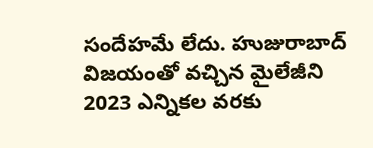సందేహమే లేదు. హుజురాబాద్‌ విజయంతో వచ్చిన మైలేజీని 2023 ఎన్నికల వరకు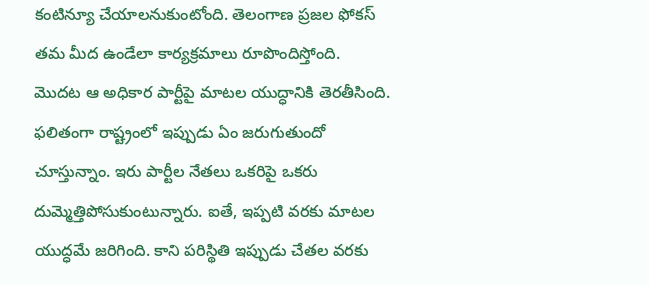కంటిన్యూ చేయాలనుకుంటోంది. తెలంగాణ ప్రజల ఫోకస్‌ తమ మీద ఉండేలా కార్యక్రమాలు రూపొందిస్తోంది. మొదట ఆ అధికార పార్టీపై మాటల యుద్ధానికి తెరతీసింది. ఫలితంగా రాష్ట్రంలో ఇప్పుడు ఏం జరుగుతుందో చూస్తున్నాం. ఇరు పార్టీల నేతలు ఒకరిపై ఒకరు దుమ్మెత్తిపోసుకుంటున్నారు. ఐతే, ఇప్పటి వరకు మాటల యుద్ధమే జరిగింది. కాని పరిస్థితి ఇప్పుడు చేతల వరకు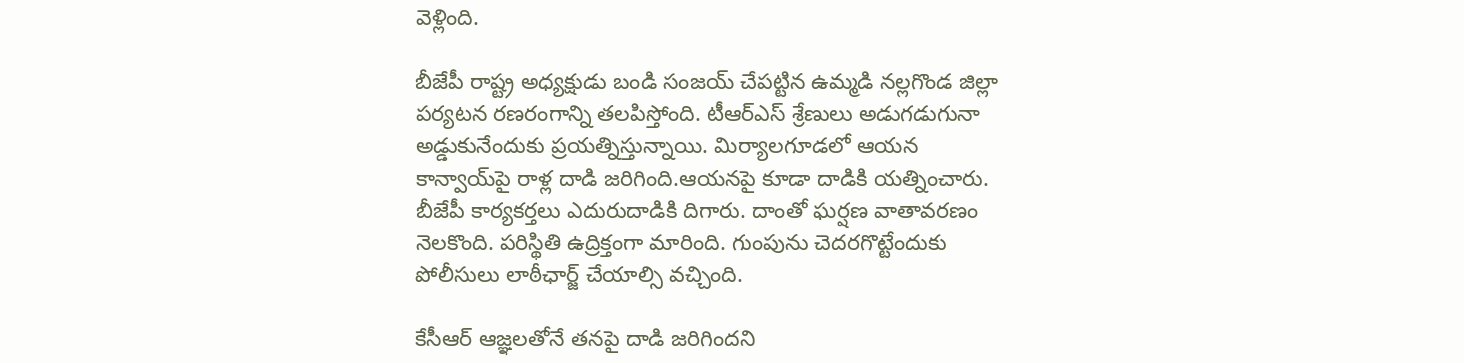వెళ్లింది.

బీజేపీ రాష్ట్ర అధ్యక్షుడు బండి సంజయ్‌ చేపట్టిన ఉమ్మడి నల్లగొండ జిల్లా పర్యటన రణరంగాన్ని తలపిస్తోంది. టీఆర్‌ఎస్‌ శ్రేణులు అడుగడుగునా అడ్డుకునేందుకు ప్రయత్నిస్తున్నాయి. మిర్యాలగూడలో ఆయన కాన్వాయ్‌పై రాళ్ల దాడి జరిగింది.ఆయనపై కూడా దాడికి యత్నించారు. బీజేపీ కార్యకర్తలు ఎదురుదాడికి దిగారు. దాంతో ఘర్షణ వాతావరణం నెలకొంది. పరిస్థితి ఉద్రిక్తంగా మారింది. గుంపును చెదరగొట్టేందుకు పోలీసులు లాఠీఛార్జ్ చేయాల్సి వచ్చింది.

కేసీఆర్‌ ఆజ్ఞలతోనే తనపై దాడి జరిగిందని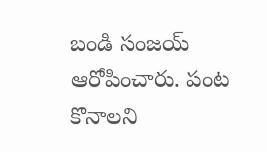బండి సంజయ్‌ ఆరోపించారు. పంట కొనాలని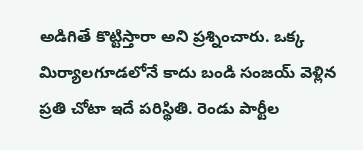అడిగితే కొట్టిస్తారా అని ప్రశ్నించారు. ఒక్క మిర్యాలగూడలోనే కాదు బండి సంజయ్‌ వెళ్లిన ప్రతి చోటా ఇదే పరిస్థితి. రెండు పార్టీల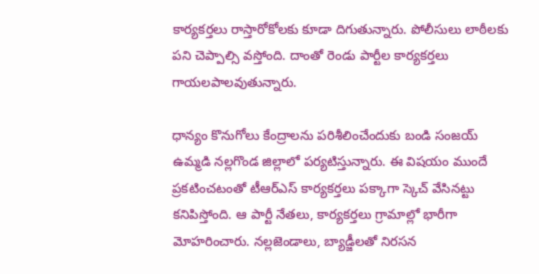కార్యకర్తలు రాస్తారోకోలకు కూడా దిగుతున్నారు. పోలీసులు లాఠీలకు పని చెప్పాల్సి వస్తోంది. దాంతో రెండు పార్టీల కార్యకర్తలు గాయలపాలవుతున్నారు.

ధాన్యం కొనుగోలు కేంద్రాలను పరిశీలించేందుకు బండి సంజయ్‌ ఉమ్మడి నల్లగొండ జిల్లాలో పర్యటిస్తున్నారు. ఈ విషయం ముందే ప్రకటించటంతో టీఆర్‌ఎస్‌ కార్యకర్తలు పక్కాగా స్కెచ్‌ వేసినట్టు కనిపిస్తోంది. ఆ పార్టీ నేతలు, కార్యకర్తలు గ్రామాల్లో భారీగా మోహరించారు. నల్లజెండాలు, బ్యాడ్జీలతో నిరసన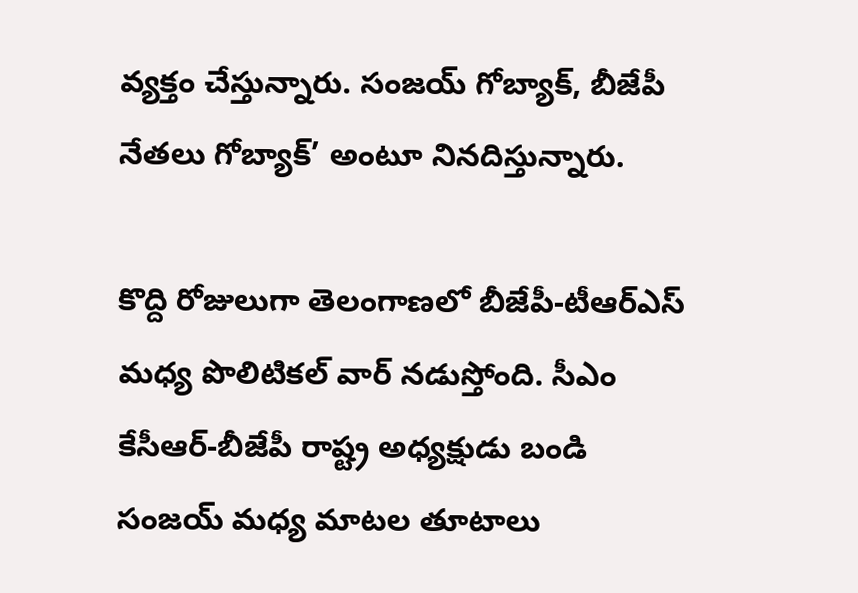వ్యక్తం చేస్తున్నారు. సంజయ్‌ గోబ్యాక్, బీజేపీ నేతలు గోబ్యాక్‌’ అంటూ నినదిస్తున్నారు.

కొద్ది రోజులుగా తెలంగాణలో బీజేపీ-టీఆర్‌ఎస్‌ మధ్య పొలిటికల్‌ వార్‌ నడుస్తోంది. సీఎం కేసీఆర్‌-బీజేపీ రాష్ట్ర అధ్యక్షుడు బండి సంజయ్‌ మధ్య మాటల తూటాలు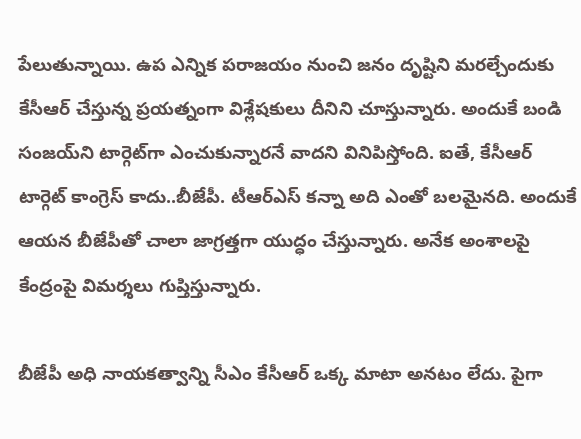పేలుతున్నాయి. ఉప ఎన్నిక పరాజయం నుంచి జనం దృష్టిని మరల్చేందుకు కేసీఆర్‌ చేస్తున్న ప్రయత్నంగా విశ్లేషకులు దీనిని చూస్తున్నారు. అందుకే బండి సంజయ్‌ని టార్గెట్‌గా ఎంచుకున్నారనే వాదని వినిపిస్తోంది. ఐతే, కేసీఆర్‌ టార్గెట్‌ కాంగ్రెస్‌ కాదు..బీజేపీ. టీఆర్‌ఎస్‌ కన్నా అది ఎంతో బలమైనది. అందుకే ఆయన బీజేపీతో చాలా జాగ్రత్తగా యుద్ధం చేస్తున్నారు. అనేక అంశాలపై కేంద్రంపై విమర్శలు గుప్తిస్తున్నారు.

బీజేపీ అధి నాయకత్వాన్ని సీఎం కేసీఆర్‌ ఒక్క మాటా అనటం లేదు. పైగా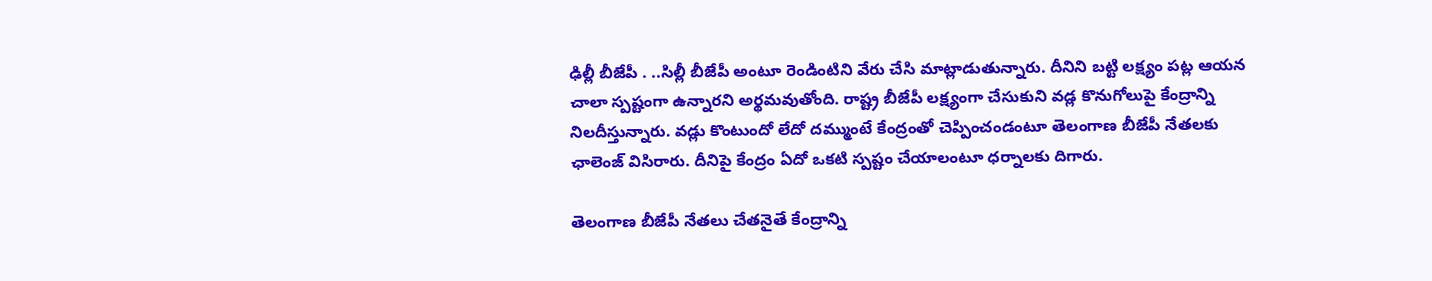ఢిల్లీ బీజేపీ . ..సిల్లీ బీజేపీ అంటూ రెండింటిని వేరు చేసి మాట్లాడుతున్నారు. దీనిని బట్టి లక్ష్యం పట్ల ఆయన చాలా స్పష్టంగా ఉన్నారని అర్థమవుతోంది. రాష్ట్ర బీజేపీ లక్ష్యంగా చేసుకుని వడ్ల కొనుగోలుపై కేంద్రాన్ని నిలదీస్తున్నారు. వడ్లు కొంటుందో లేదో దమ్ముంటే కేంద్రంతో చెప్పించండంటూ తెలంగాణ బీజేపీ నేతలకు ఛాలెంజ్‌ విసిరారు. దీనిపై కేంద్రం ఏదో ఒకటి స్పష్టం చేయాలంటూ ధర్నాలకు దిగారు.

తెలంగాణ బీజేపీ నేతలు చేతనైతే కేంద్రాన్ని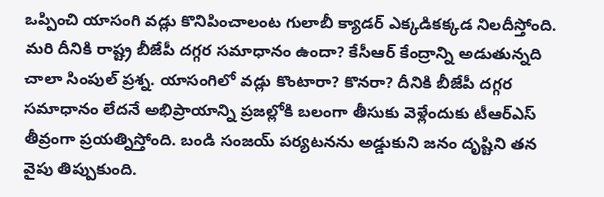ఒప్పించి యాసంగి వడ్లు కొనిపించాలంట గులాబీ క్యాడర్‌ ఎక్కడికక్కడ నిలదీస్తోంది. మరి దీనికి రాష్ట్ర బీజేపీ దగ్గర సమాధానం ఉందా? కేసీఆర్‌ కేంద్రాన్ని అడుతున్నది చాలా సింపుల్‌ ప్రశ్న. యాసంగిలో వడ్లు కొంటారా? కొనరా? దీనికి బీజేపీ దగ్గర సమాధానం లేదనే అభిప్రాయాన్ని ప్రజల్లోకి బలంగా తీసుకు వెళ్లేందుకు టీఆర్‌ఎస్‌ తీవ్రంగా ప్రయత్నిస్తోంది. బండి సంజయ్‌ పర్యటనను అడ్డుకుని జనం దృష్టిని తన వైపు తిప్పుకుంది.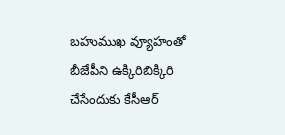బహుముఖ వ్యూహంతో బీజేపీని ఉక్కిరిబిక్కిరి చేసేందుకు కేసీఆర్‌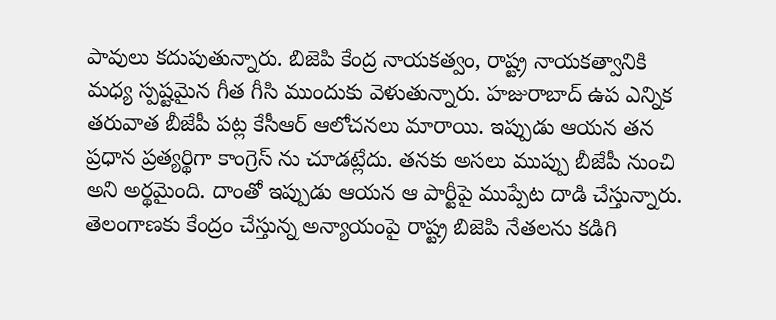పావులు కదుపుతున్నారు. బిజెపి కేంద్ర నాయకత్వం, రాష్ట్ర నాయకత్వానికి మధ్య స్పష్టమైన గీత గీసి ముందుకు వెళుతున్నారు. హజురాబాద్‌ ఉప ఎన్నిక తరువాత బీజేపీ పట్ల కేసీఆర్ ఆలోచనలు మారాయి. ఇప్పుడు ఆయన తన ప్రధాన ప్రత్యర్థిగా కాంగ్రెస్ ను చూడట్లేదు. తనకు అసలు ముప్పు బీజేపీ నుంచి అని అర్థమైంది. దాంతో ఇప్పుడు ఆయన ఆ పార్టీపై ముప్పేట దాడి చేస్తున్నారు. తెలంగాణకు కేంద్రం చేస్తున్న అన్యాయంపై రాష్ట్ర బిజెపి నేతలను కడిగి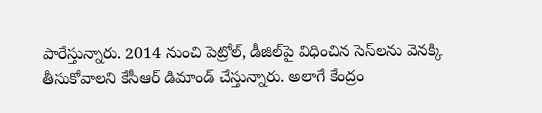పారేస్తున్నారు. 2014 నుంచి పెట్రోల్‌, డీజిల్‌పై విధించిన సెస్‌లను వెనక్కి తీసుకోవాలని కేసీఆర్‌ డిమాండ్‌ చేస్తున్నారు. అలాగే కేంద్రం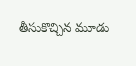తీసుకొచ్చిన మూడు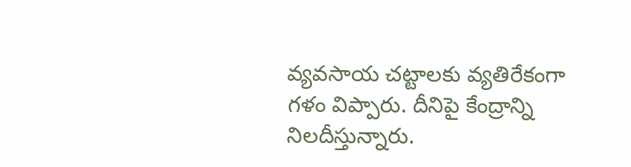వ్యవసాయ చట్టాలకు వ్యతిరేకంగా గళం విప్పారు. దీనిపై కేంద్రాన్ని నిలదీస్తున్నారు.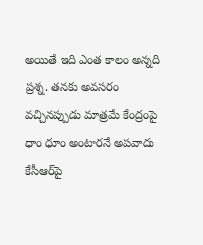అయితే ఇది ఎంత కాలం అన్నది ప్రశ్న. తనకు అవసరం వచ్చినప్పుడు మాత్రమే కేంద్రంపై ధాం ధూం అంటారనే అపవాదు కేసీఆర్‌పై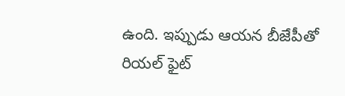ఉంది. ఇప్పుడు ఆయన బీజేపీతో రియల్‌ ఫైట్‌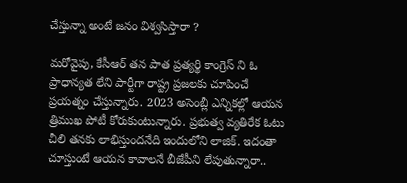చేస్తున్నా అంటే జనం విశ్వసిస్తారా ?

మరోవైపు, కేసీఆర్‌ తన పాత ప్రత్యర్థి కాంగ్రెస్ ని ఓ ప్రాధాన్యత లేని పార్టీగా రాష్ట్ర ప్రజలకు చూపించే ప్రయత్నం చేస్తున్నారు. 2023 అసెంబ్లీ ఎన్నికల్లో ఆయన త్రిముఖ పోటీ కోరుకుంటున్నారు. ప్రభుత్వ వ్యతిరేక ఓటు చీలి తనకు లాభిస్తుందనేది ఇందులోని లాజిక్‌. ఇదంతా చూస్తుంటే ఆయన కావాలనే బీజేపీని లేపుతున్నారా..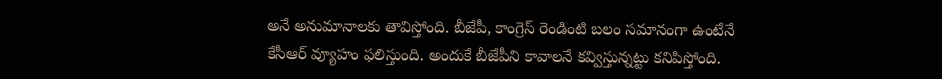అనే అనుమానాలకు తావిస్తోంది. బీజేపీ, కాంగ్రెస్‌ రెండింటి బలం సమానంగా ఉంటేనే కేసీఆర్‌ వ్యూహం ఫలిస్తుంది. అందుకే బీజేపీని కావాలనే కవ్విస్తున్నట్టు కనిపిస్తోంది.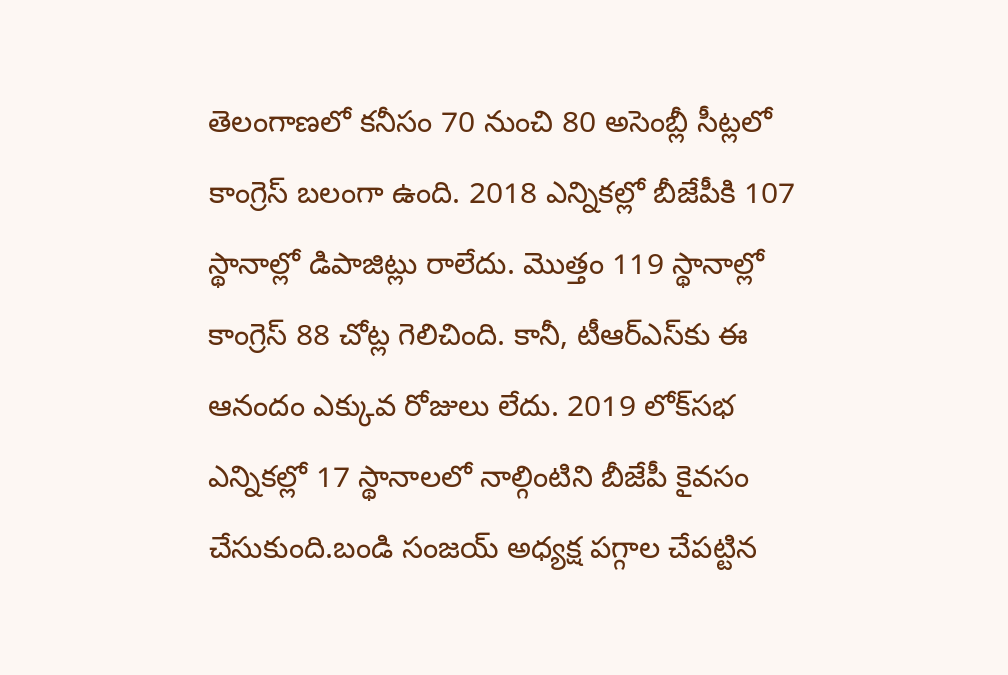తెలంగాణలో కనీసం 70 నుంచి 80 అసెంబ్లీ సీట్లలో కాంగ్రెస్‌ బలంగా ఉంది. 2018 ఎన్నికల్లో బీజేపీకి 107 స్థానాల్లో డిపాజిట్లు రాలేదు. మొత్తం 119 స్థానాల్లో కాంగ్రెస్‌ 88 చోట్ల గెలిచింది. కానీ, టీఆర్‌ఎస్‌కు ఈ ఆనందం ఎక్కువ రోజులు లేదు. 2019 లోక్‌సభ ఎన్నికల్లో 17 స్థానాలలో నాల్గింటిని బీజేపీ కైవసం చేసుకుంది.బండి సంజయ్‌ అధ్యక్ష పగ్గాల చేపట్టిన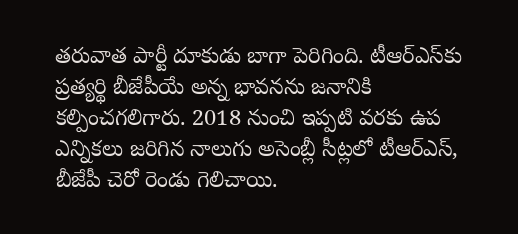తరువాత పార్టీ దూకుడు బాగా పెరిగింది. టీఆర్‌ఎస్‌కు ప్రత్యర్థి బీజేపీయే అన్న భావనను జనానికి కల్పించగలిగారు. 2018 నుంచి ఇప్పటి వరకు ఉప ఎన్నికలు జరిగిన నాలుగు అసెంబ్లీ సీట్లలో టీఆర్‌ఎస్‌, బీజేపీ చెరో రెండు గెలిచాయి.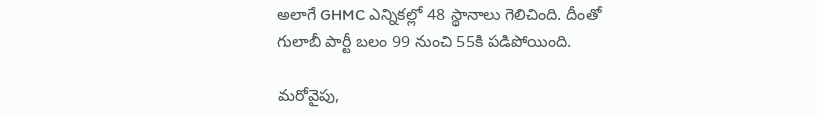అలాగే GHMC ఎన్నికల్లో 48 స్థానాలు గెలిచింది. దీంతో గులాబీ పార్టీ బలం 99 నుంచి 55కి పడిపోయింది.

మరోవైపు,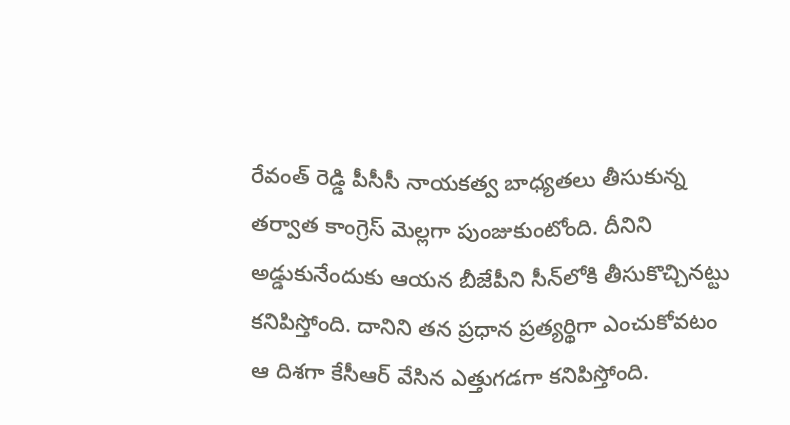రేవంత్ రెడ్డి పీసీసీ నాయకత్వ బాధ్యతలు తీసుకున్న తర్వాత కాంగ్రెస్‌ మెల్లగా పుంజుకుంటోంది. దీనిని అడ్డుకునేందుకు ఆయన బీజేపీని సీన్‌లోకి తీసుకొచ్చినట్టు కనిపిస్తోంది. దానిని తన ప్రధాన ప్రత్యర్థిగా ఎంచుకోవటం ఆ దిశగా కేసీఆర్ వేసిన ఎత్తుగడగా కనిపిస్తోంది.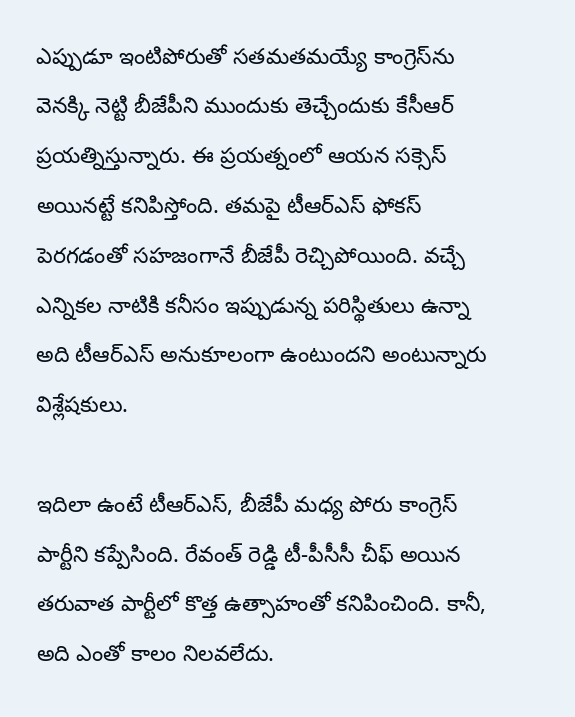ఎప్పుడూ ఇంటిపోరుతో సతమతమయ్యే కాంగ్రెస్‌ను వెనక్కి నెట్టి బీజేపీని ముందుకు తెచ్చేందుకు కేసీఆర్ ప్రయత్నిస్తున్నారు. ఈ ప్రయత్నంలో ఆయన సక్సెస్‌ అయినట్టే కనిపిస్తోంది. తమపై టీఆర్‌ఎస్‌ ఫోకస్‌ పెరగడంతో సహజంగానే బీజేపీ రెచ్చిపోయింది. వచ్చే ఎన్నికల నాటికి కనీసం ఇప్పుడున్న పరిస్థితులు ఉన్నా అది టీఆర్‌ఎస్‌ అనుకూలంగా ఉంటుందని అంటున్నారు విశ్లేషకులు.

ఇదిలా ఉంటే టీఆర్‌ఎస్‌, బీజేపీ మధ్య పోరు కాంగ్రెస్‌ పార్టీని కప్పేసింది. రేవంత్ రెడ్డి టీ-పీసీసీ చీఫ్‌ అయిన తరువాత పార్టీలో కొత్త ఉత్సాహంతో కనిపించింది. కానీ, అది ఎంతో కాలం నిలవలేదు.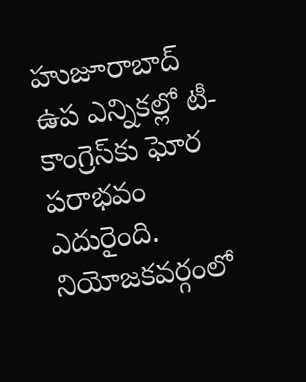హుజూరాబాద్ ఉప ఎన్నికల్లో టీ-కాంగ్రెస్‌కు ఘోర పరాభవం ఎదురైంది. నియోజకవర్గంలో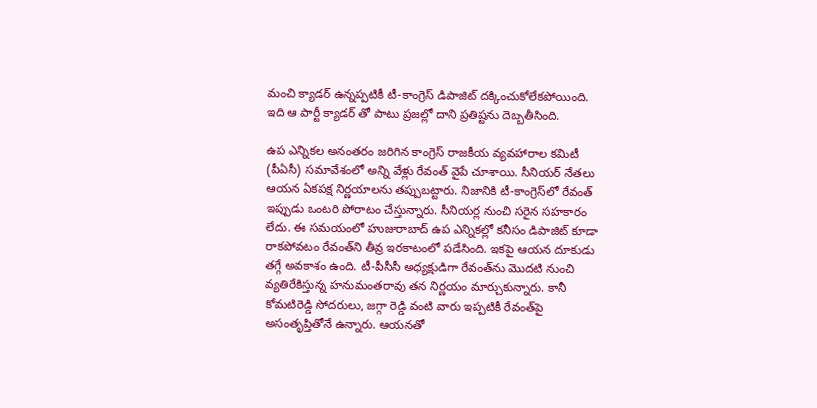మంచి క్యాడర్ ఉన్నప్పటికీ టీ-కాంగ్రెస్ డిపాజిట్ దక్కించుకోలేకపోయింది. ఇది ఆ పార్టీ క్యాడర్ తో పాటు ప్రజల్లో దాని ప్రతిష్టను దెబ్బతీసింది.

ఉప ఎన్నికల అనంతరం జరిగిన కాంగ్రెస్‌ రాజకీయ వ్యవహారాల కమిటీ (పీఏసీ) సమావేశంలో అన్ని వేళ్లు రేవంత్ వైపే చూశాయి. సీనియర్‌ నేతలు ఆయన ఏకపక్ష నిర్ణయాలను తప్పుబట్టారు. నిజానికి టీ-కాంగ్రెస్‌లో రేవంత్ ఇప్పుడు ఒంటరి పోరాటం చేస్తున్నారు. సీనియర్ల నుంచి సరైన సహకారం లేదు. ఈ సమయంలో హుజురాబాద్‌ ఉప ఎన్నికల్లో కనీసం డిపాజిట్‌ కూడా రాకపోవటం రేవంత్‌ని తీవ్ర ఇరకాటంలో పడేసింది. ఇకపై ఆయన దూకుడు తగ్గే అవకాశం ఉంది. టీ-పీసీసీ అధ్యక్షుడిగా రేవంత్‌ను మొదటి నుంచి వ్యతిరేకిస్తున్న హనుమంతరావు తన నిర్ణయం మార్చుకున్నారు. కానీ కోమటిరెడ్డి సోదరులు, జగ్గా రెడ్డి వంటి వారు ఇప్పటికీ రేవంత్‌పై అసంతృప్తితోనే ఉన్నారు. ఆయనతో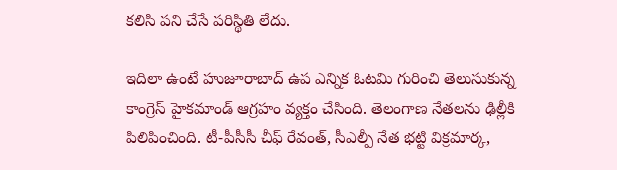కలిసి పని చేసే పరిస్థితి లేదు.

ఇదిలా ఉంటే హుజూరాబాద్ ఉప ఎన్నిక ఓటమి గురించి తెలుసుకున్న కాంగ్రెస్ హైకమాండ్ ఆగ్రహం వ్యక్తం చేసింది. తెలంగాణ నేతలను ఢిల్లీకి పిలిపించింది. టీ-పీసీసీ చీఫ్ రేవంత్, సీఎల్పీ నేత భట్టి విక్రమార్క,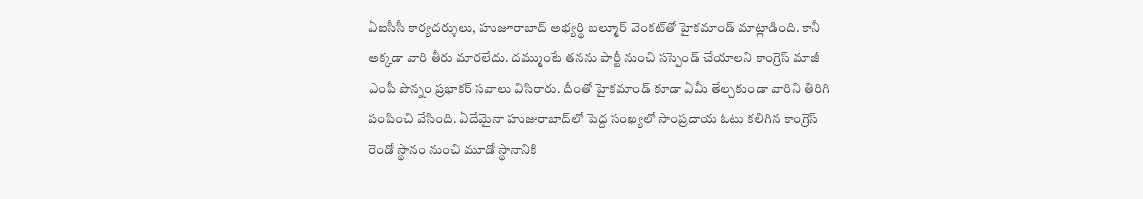ఏఐసీసీ కార్యదర్శులు, హుజూరాబాద్ అభ్యర్థి బల్మూర్ వెంకట్‌తో హైకమాండ్‌ మాట్లాడింది. కానీ అక్కడా వారి తీరు మారలేదు. దమ్ముంటే తనను పార్టీ నుంచి సస్పెండ్‌ చేయాలని కాంగ్రెస్‌ మాజీ ఎంపీ పొన్నం ప్రభాకర్‌ సవాలు విసిరారు. దీంతో హైకమాండ్‌ కూడా ఏమీ తేల్చకుండా వారిని తిరిగి పంపించి వేసింది. ఏదేమైనా హుజురాబాద్‌లో పెద్ద సంఖ్యలో సాంప్రదాయ ఓటు కలిగిన కాంగ్రెస్ రెండో స్థానం నుంచి మూడో స్థానానికి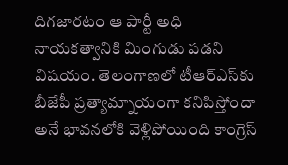దిగజారటం ఆ పార్టీ అధి నాయకత్వానికి మింగుడు పడని విషయం. తెలంగాణలో టీఆర్‌ఎస్‌కు బీజేపీ ప్రత్యామ్నాయంగా కనిపిస్తోందా అనే భావనలోకి వెళ్లిపోయింది కాంగ్రెస్‌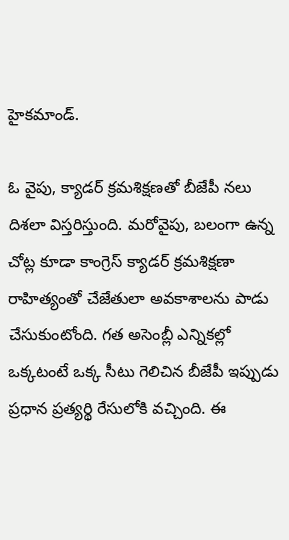హైకమాండ్‌.

ఓ వైపు, క్యాడర్‌ క్రమశిక్షణతో బీజేపీ నలు దిశలా విస్తరిస్తుంది. మరోవైపు, బలంగా ఉన్న చోట్ల కూడా కాంగ్రెస్‌ క్యాడర్‌ క్రమశిక్షణా రాహిత్యంతో చేజేతులా అవకాశాలను పాడు చేసుకుంటోంది. గత అసెంబ్లీ ఎన్నికల్లో ఒక్కటంటే ఒక్క సీటు గెలిచిన బీజేపీ ఇప్పుడు ప్రధాన ప్రత్యర్థి రేసులోకి వచ్చింది. ఈ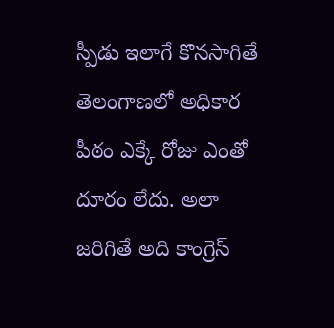స్పీడు ఇలాగే కొనసాగితే తెలంగాణలో అధికార పీఠం ఎక్కే రోజు ఎంతో దూరం లేదు. అలా జరిగితే అది కాంగ్రెస్‌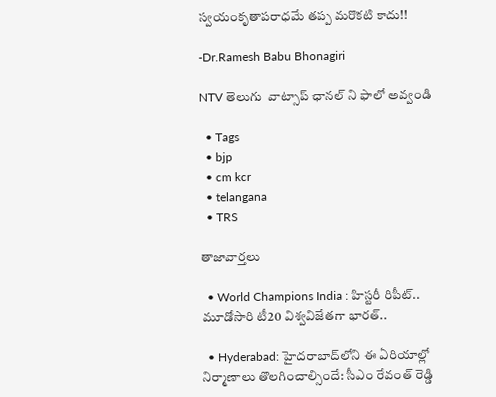స్వయంకృతాపరాధమే తప్ప మరొకటి కాదు!!

-Dr.Ramesh Babu Bhonagiri

NTV తెలుగు  వాట్సాప్ ఛానల్ ని ఫాలో అవ్వండి

  • Tags
  • bjp
  • cm kcr
  • telangana
  • TRS

తాజావార్తలు

  • World Champions India : హిస్టరీ రిపీట్.. మూడోసారి టీ20 విశ్వవిజేతగా భారత్..

  • Hyderabad: హైదరాబాద్‌లోని ఈ ఏరియాల్లో నిర్మాణాలు తొలగించాల్సిందే: సీఎం రేవంత్ రెడ్డి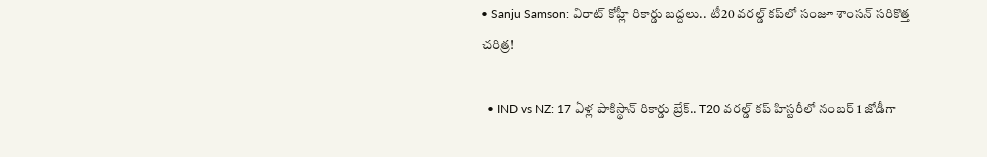• Sanju Samson: విరాట్ కోహ్లీ రికార్డు బద్దలు.. టీ20 వరల్డ్ కప్‌లో సంజూ శాంసన్ సరికొత్త చరిత్ర!

  • IND vs NZ: 17 ఏళ్ల పాకిస్థాన్ రికార్డు బ్రేక్.. T20 వరల్డ్ కప్ హిస్టరీలో నంబర్ 1 జోడీగా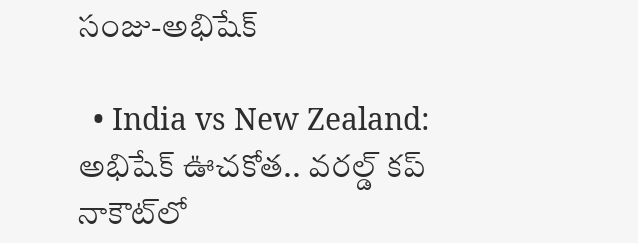సంజు-అభిషేక్

  • India vs New Zealand: అభిషేక్ ఊచకోత.. వరల్డ్ కప్ నాకౌట్‌లో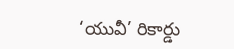‘యువీ’ రికార్డు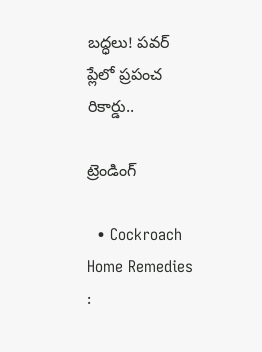బద్ధలు! పవర్ ప్లేలో ప్రపంచ రికార్డు..

ట్రెండింగ్‌

  • Cockroach Home Remedies :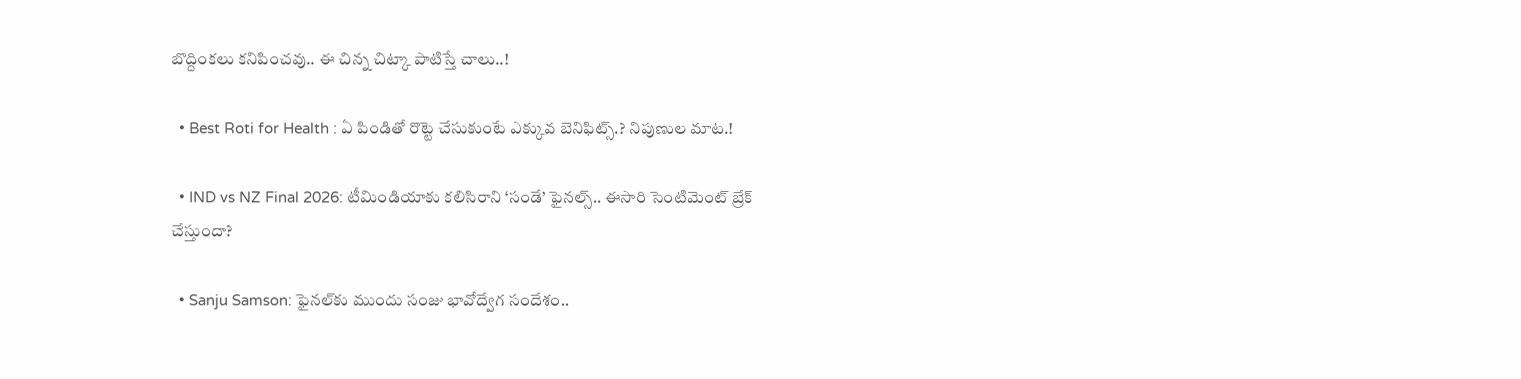బొద్దింకలు కనిపించవు.. ఈ చిన్న చిట్కా పాటిస్తే చాలు..!

  • Best Roti for Health : ఏ పిండితో రొట్టె చేసుకుంటే ఎక్కువ బెనిఫిట్స్.? నిపుణుల మాట.!

  • IND vs NZ Final 2026: టీమిండియాకు కలిసిరాని ‘సండే’ ఫైనల్స్‌.. ఈసారి సెంటిమెంట్ బ్రేక్ చేస్తుందా?

  • Sanju Samson: ఫైనల్‌కు ముందు సంజు భావోద్వేగ సందేశం..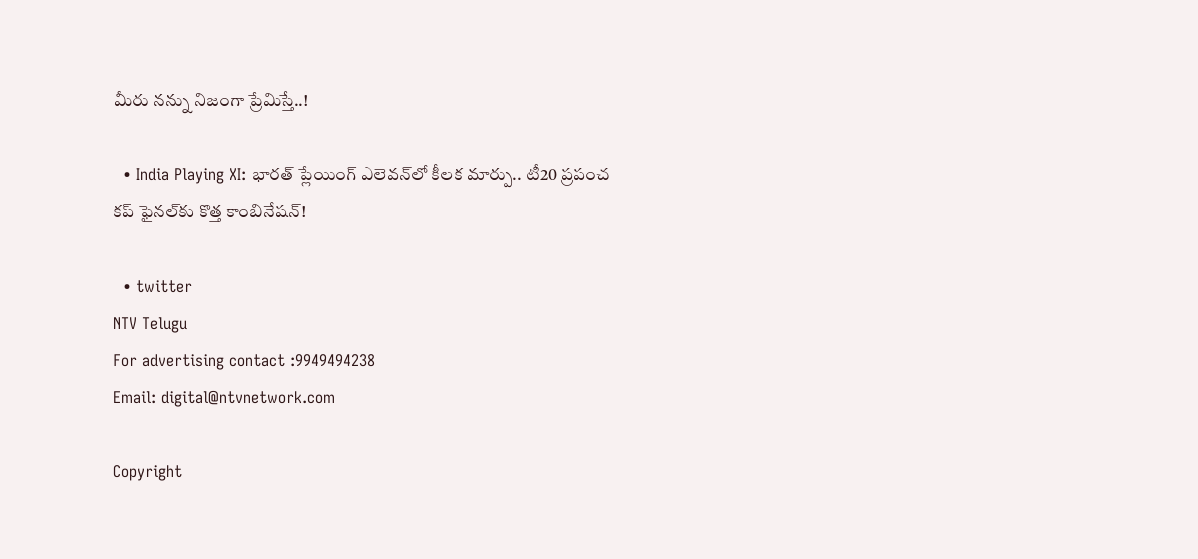మీరు నన్ను నిజంగా ప్రేమిస్తే..!

  • India Playing XI: భారత్ ప్లేయింగ్ ఎలెవన్‌లో కీలక మార్పు.. టీ20 ప్రపంచ కప్‌ ఫైనల్‌కు కొత్త కాంబినేషన్!

  • twitter
NTV Telugu
For advertising contact :9949494238
Email: digital@ntvnetwork.com

Copyright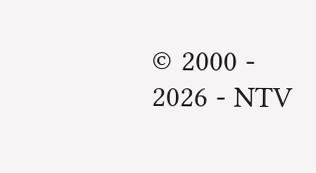© 2000 - 2026 - NTV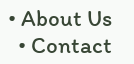• About Us
  • Contact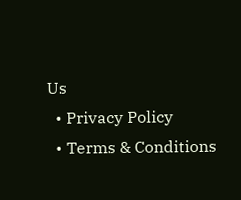Us
  • Privacy Policy
  • Terms & Conditions